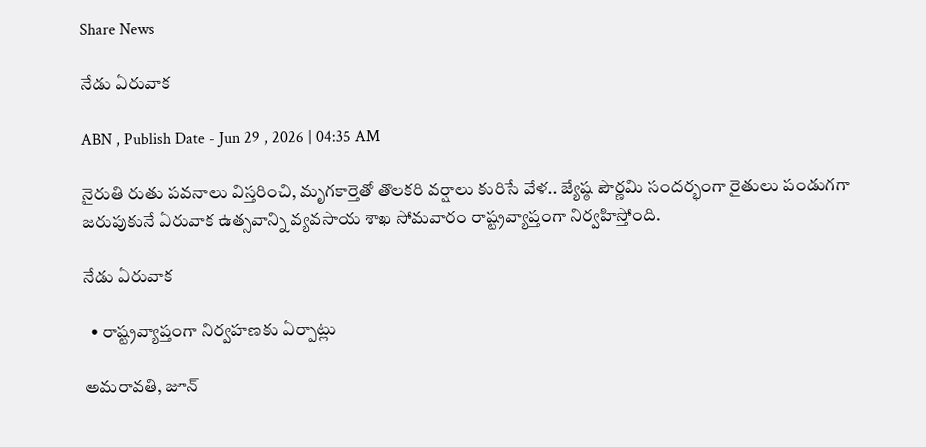Share News

నేడు ఏరువాక

ABN , Publish Date - Jun 29 , 2026 | 04:35 AM

నైరుతి రుతు పవనాలు విస్తరించి, మృగకార్తెతో తొలకరి వర్షాలు కురిసే వేళ.. జ్యేష్ఠ పౌర్ణమి సందర్భంగా రైతులు పండుగగా జరుపుకునే ఏరువాక ఉత్సవాన్ని వ్యవసాయ శాఖ సోమవారం రాష్ట్రవ్యాప్తంగా నిర్వహిస్తోంది.

నేడు ఏరువాక

  • రాష్ట్రవ్యాప్తంగా నిర్వహణకు ఏర్పాట్లు

అమరావతి, జూన్‌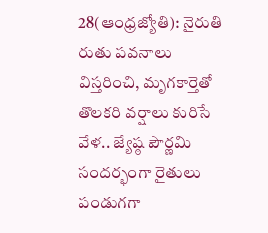28(ఆంధ్రజ్యోతి): నైరుతి రుతు పవనాలు విస్తరించి, మృగకార్తెతో తొలకరి వర్షాలు కురిసే వేళ.. జ్యేష్ఠ పౌర్ణమి సందర్భంగా రైతులు పండుగగా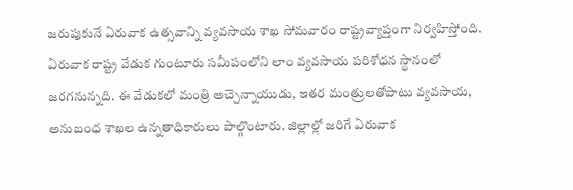జరుపుకునే ఏరువాక ఉత్సవాన్ని వ్యవసాయ శాఖ సోమవారం రాష్ట్రవ్యాప్తంగా నిర్వహిస్తోంది. ఏరువాక రాష్ట్ర వేడుక గుంటూరు సమీపంలోని లాం వ్యవసాయ పరిశోధన స్థానంలో జరగనున్నది. ఈ వేడుకలో మంత్రి అచ్చెన్నాయుడు, ఇతర మంత్రులతోపాటు వ్యవసాయ, అనుబంధ శాఖల ఉన్నతాధికారులు పాల్గొంటారు. జిల్లాల్లో జరిగే ఏరువాక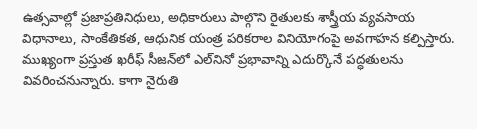ఉత్సవాల్లో ప్రజాప్రతినిధులు, అధికారులు పాల్గొని రైతులకు శాస్త్రీయ వ్యవసాయ విధానాలు, సాంకేతికత, ఆధునిక యంత్ర పరికరాల వినియోగంపై అవగాహన కల్పిస్తారు. ముఖ్యంగా ప్రస్తుత ఖరీఫ్‌ సీజన్‌లో ఎల్‌నినో ప్రభావాన్ని ఎదుర్కొనే పద్ధతులను వివరించనున్నారు. కాగా నైరుతి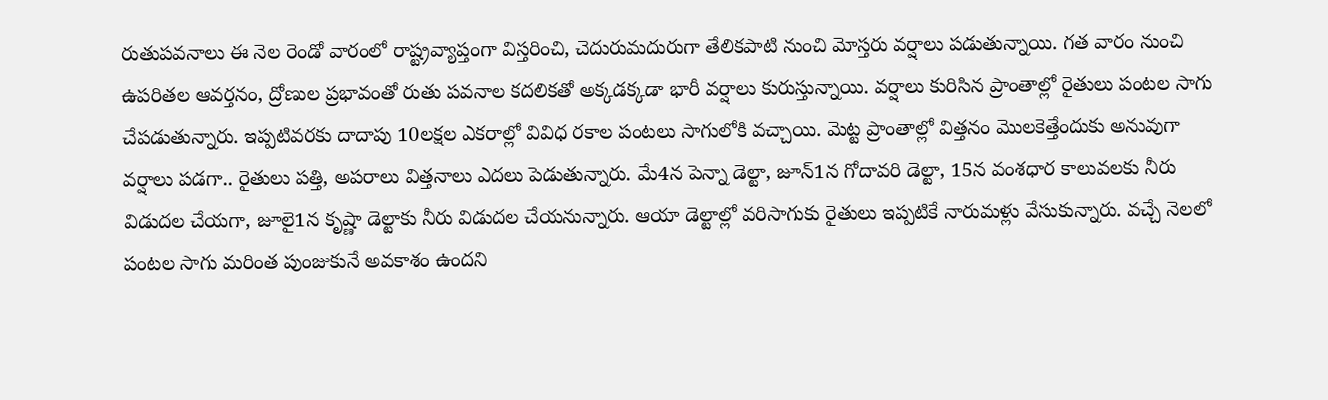రుతుపవనాలు ఈ నెల రెండో వారంలో రాష్ట్రవ్యాప్తంగా విస్తరించి, చెదురుమదురుగా తేలికపాటి నుంచి మోస్తరు వర్షాలు పడుతున్నాయి. గత వారం నుంచి ఉపరితల ఆవర్తనం, ద్రోణుల ప్రభావంతో రుతు పవనాల కదలికతో అక్కడక్కడా భారీ వర్షాలు కురుస్తున్నాయి. వర్షాలు కురిసిన ప్రాంతాల్లో రైతులు పంటల సాగు చేపడుతున్నారు. ఇప్పటివరకు దాదాపు 10లక్షల ఎకరాల్లో వివిధ రకాల పంటలు సాగులోకి వచ్చాయి. మెట్ట ప్రాంతాల్లో విత్తనం మొలకెత్తేందుకు అనువుగా వర్షాలు పడగా.. రైతులు పత్తి, అపరాలు విత్తనాలు ఎదలు పెడుతున్నారు. మే4న పెన్నా డెల్టా, జూన్‌1న గోదావరి డెల్టా, 15న వంశధార కాలువలకు నీరు విడుదల చేయగా, జూలై1న కృష్ణా డెల్టాకు నీరు విడుదల చేయనున్నారు. ఆయా డెల్టాల్లో వరిసాగుకు రైతులు ఇప్పటికే నారుమళ్లు వేసుకున్నారు. వచ్చే నెలలో పంటల సాగు మరింత పుంజుకునే అవకాశం ఉందని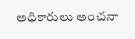అధికారులు అంచనా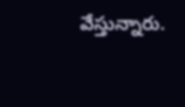వేస్తున్నారు.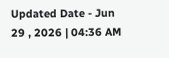Updated Date - Jun 29 , 2026 | 04:36 AM